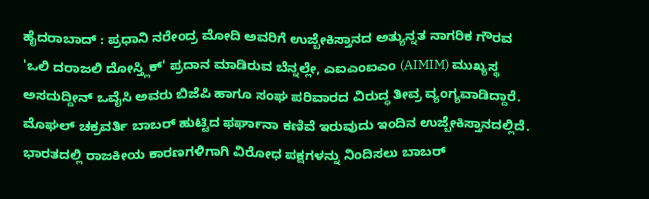ಹೈದರಾಬಾದ್ : ಪ್ರಧಾನಿ ನರೇಂದ್ರ ಮೋದಿ ಅವರಿಗೆ ಉಜ್ಬೇಕಿಸ್ತಾನದ ಅತ್ಯುನ್ನತ ನಾಗರಿಕ ಗೌರವ 'ಒಲಿ ದರಾಜಲಿ ದೋಸ್ತ್ಲಿಕ್' ಪ್ರದಾನ ಮಾಡಿರುವ ಬೆನ್ನಲ್ಲೇ, ಎಐಎಂಐಎಂ (AIMIM) ಮುಖ್ಯಸ್ಥ ಅಸದುದ್ದೀನ್ ಒವೈಸಿ ಅವರು ಬಿಜೆಪಿ ಹಾಗೂ ಸಂಘ ಪರಿವಾರದ ವಿರುದ್ಧ ತೀವ್ರ ವ್ಯಂಗ್ಯವಾಡಿದ್ದಾರೆ.
ಮೊಘಲ್ ಚಕ್ರವರ್ತಿ ಬಾಬರ್ ಹುಟ್ಟಿದ ಫರ್ಘಾನಾ ಕಣಿವೆ ಇರುವುದು ಇಂದಿನ ಉಜ್ಬೇಕಿಸ್ತಾನದಲ್ಲಿದೆ. ಭಾರತದಲ್ಲಿ ರಾಜಕೀಯ ಕಾರಣಗಳಿಗಾಗಿ ವಿರೋಧ ಪಕ್ಷಗಳನ್ನು ನಿಂದಿಸಲು ಬಾಬರ್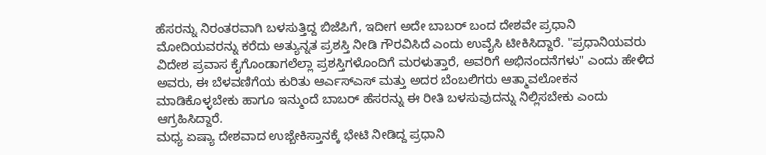ಹೆಸರನ್ನು ನಿರಂತರವಾಗಿ ಬಳಸುತ್ತಿದ್ದ ಬಿಜೆಪಿಗೆ, ಇದೀಗ ಅದೇ ಬಾಬರ್ ಬಂದ ದೇಶವೇ ಪ್ರಧಾನಿ ಮೋದಿಯವರನ್ನು ಕರೆದು ಅತ್ಯುನ್ನತ ಪ್ರಶಸ್ತಿ ನೀಡಿ ಗೌರವಿಸಿದೆ ಎಂದು ಉವೈಸಿ ಟೀಕಿಸಿದ್ದಾರೆ. "ಪ್ರಧಾನಿಯವರು ವಿದೇಶ ಪ್ರವಾಸ ಕೈಗೊಂಡಾಗಲೆಲ್ಲಾ ಪ್ರಶಸ್ತಿಗಳೊಂದಿಗೆ ಮರಳುತ್ತಾರೆ, ಅವರಿಗೆ ಅಭಿನಂದನೆಗಳು" ಎಂದು ಹೇಳಿದ ಅವರು, ಈ ಬೆಳವಣಿಗೆಯ ಕುರಿತು ಆರ್ಎಸ್ಎಸ್ ಮತ್ತು ಅದರ ಬೆಂಬಲಿಗರು ಆತ್ಮಾವಲೋಕನ ಮಾಡಿಕೊಳ್ಳಬೇಕು ಹಾಗೂ ಇನ್ಮುಂದೆ ಬಾಬರ್ ಹೆಸರನ್ನು ಈ ರೀತಿ ಬಳಸುವುದನ್ನು ನಿಲ್ಲಿಸಬೇಕು ಎಂದು ಆಗ್ರಹಿಸಿದ್ದಾರೆ.
ಮಧ್ಯ ಏಷ್ಯಾ ದೇಶವಾದ ಉಜ್ಬೇಕಿಸ್ತಾನಕ್ಕೆ ಭೇಟಿ ನೀಡಿದ್ದ ಪ್ರಧಾನಿ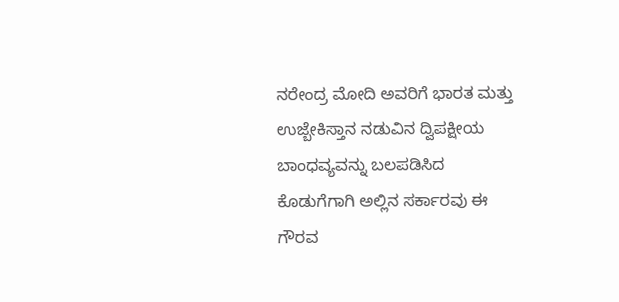ನರೇಂದ್ರ ಮೋದಿ ಅವರಿಗೆ ಭಾರತ ಮತ್ತು ಉಜ್ಬೇಕಿಸ್ತಾನ ನಡುವಿನ ದ್ವಿಪಕ್ಷೀಯ ಬಾಂಧವ್ಯವನ್ನು ಬಲಪಡಿಸಿದ ಕೊಡುಗೆಗಾಗಿ ಅಲ್ಲಿನ ಸರ್ಕಾರವು ಈ ಗೌರವ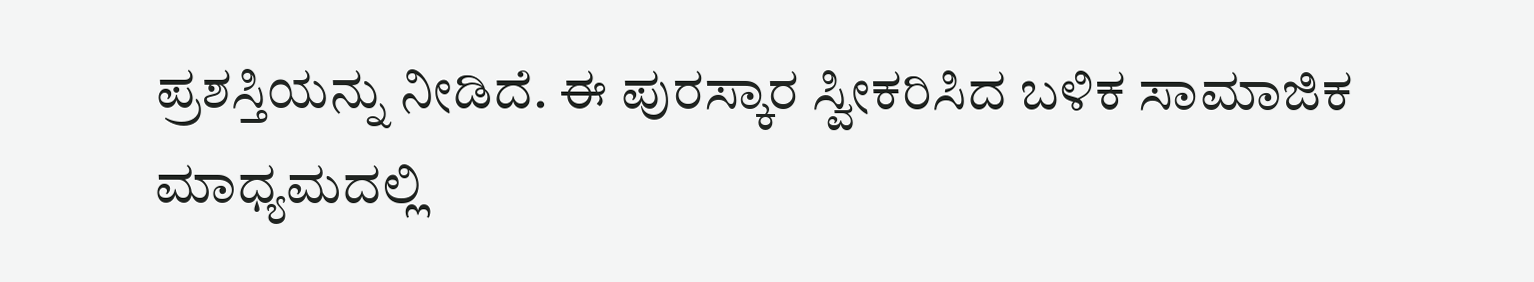ಪ್ರಶಸ್ತಿಯನ್ನು ನೀಡಿದೆ. ಈ ಪುರಸ್ಕಾರ ಸ್ವೀಕರಿಸಿದ ಬಳಿಕ ಸಾಮಾಜಿಕ ಮಾಧ್ಯಮದಲ್ಲಿ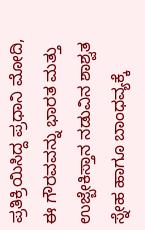ಪ್ರತಿಕ್ರಿಯಿಸಿದ್ದ ಪ್ರಧಾನಿ ಮೋದಿ, ಈ ಗೌರವವನ್ನು ಭಾರತ ಮತ್ತು ಉಜ್ಬೇಕಿಸ್ತಾನ ನಡುವಿನ ಶಾಶ್ವತ ಸ್ನೇಹ ಹಾಗೂ ಬಾಂಧವ್ಯಕ್ಕೆ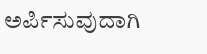ಅರ್ಪಿಸುವುದಾಗಿ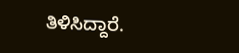ತಿಳಿಸಿದ್ದಾರೆ.